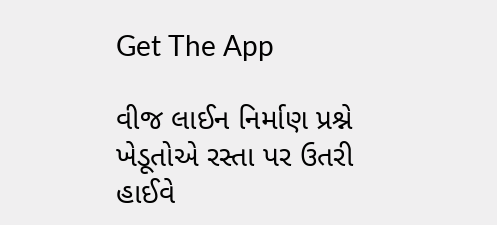Get The App

વીજ લાઈન નિર્માણ પ્રશ્ને ખેડૂતોએ રસ્તા પર ઉતરી હાઈવે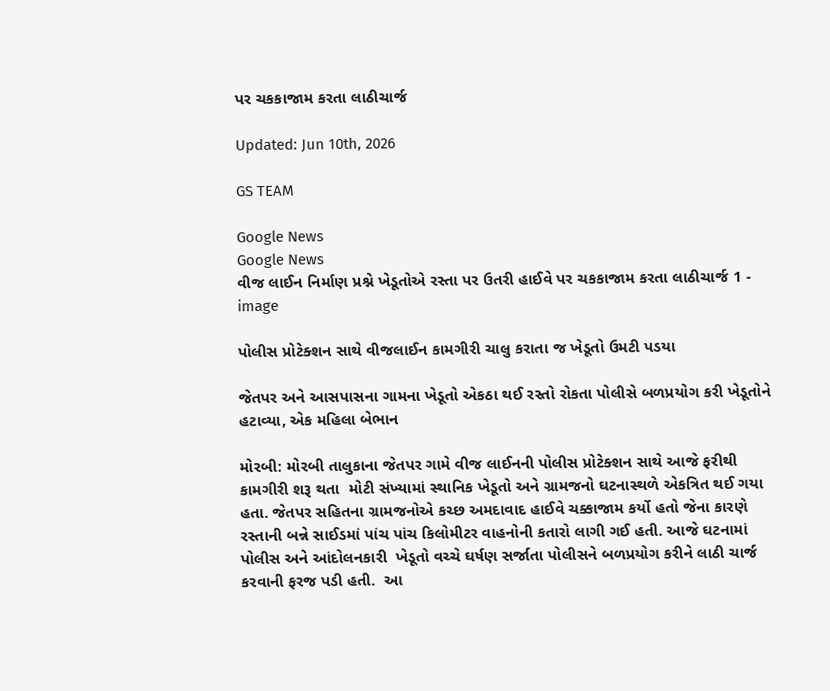પર ચકકાજામ કરતા લાઠીચાર્જ

Updated: Jun 10th, 2026

GS TEAM

Google News
Google News
વીજ લાઈન નિર્માણ પ્રશ્ને ખેડૂતોએ રસ્તા પર ઉતરી હાઈવે પર ચકકાજામ કરતા લાઠીચાર્જ 1 - image

પોલીસ પ્રોટેક્શન સાથે વીજલાઈન કામગીરી ચાલુ કરાતા જ ખેડૂતો ઉમટી પડયા

જેતપર અને આસપાસના ગામના ખેડૂતો એકઠા થઈ રસ્તો રોકતા પોલીસે બળપ્રયોગ કરી ખેડૂતોને હટાવ્યા, એક મહિલા બેભાન

મોરબી: મોરબી તાલુકાના જેતપર ગામે વીજ લાઈનની પોલીસ પ્રોટેક્શન સાથે આજે ફરીથી કામગીરી શરૂ થતા  મોટી સંખ્યામાં સ્થાનિક ખેડૂતો અને ગ્રામજનો ઘટનાસ્થળે એકત્રિત થઈ ગયા હતા. જેતપર સહિતના ગ્રામજનોએ કચ્છ અમદાવાદ હાઈવે ચક્કાજામ કર્યો હતો જેના કારણે રસ્તાની બન્ને સાઈડમાં પાંચ પાંચ કિલોમીટર વાહનોની કતારો લાગી ગઈ હતી. આજે ઘટનામાં પોલીસ અને આંદોલનકારી  ખેડૂતો વચ્ચે ઘર્ષણ સર્જાતા પોલીસને બળપ્રયોગ કરીને લાઠી ચાર્જ કરવાની ફરજ પડી હતી.  આ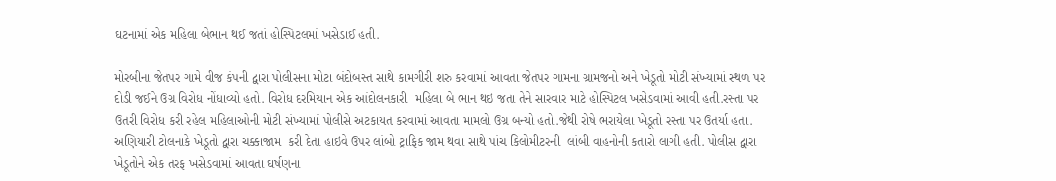ઘટનામાં એક મહિલા બેભાન થઈ જતાં હોસ્પિટલમાં ખસેડાઈ હતી.

મોરબીના જેતપર ગામે વીજ કંપની દ્વારા પોલીસના મોટા બંદોબસ્ત સાથે કામગીરી શરુ કરવામાં આવતા જેતપર ગામના ગ્રામજનો અને ખેડૂતો મોટી સંખ્યામાં સ્થળ પર દોડી જઈને ઉગ્ર વિરોધ નોંધાવ્યો હતો. વિરોધ દરમિયાન એક આંદોલનકારી  મહિલા બે ભાન થઇ જતા તેને સારવાર માટે હોસ્પિટલ ખસેડવામાં આવી હતી.રસ્તા પર ઉતરી વિરોધ કરી રહેલ મહિલાઓની મોટી સંખ્યામાં પોલીસે અટકાયત કરવામાં આવતા મામલો ઉગ્ર બન્યો હતો.જેથી રોષે ભરાયેલા ખેડૂતો રસ્તા પર ઉતર્યા હતા. અણિયારી ટોલનાકે ખેડૂતો દ્વારા ચક્કાજામ  કરી દેતા હાઇવે ઉપર લાંબો ટ્રાફિક જામ થવા સાથે પાંચ કિલોમીટરની  લાંબી વાહનોની કતારો લાગી હતી. પોલીસ દ્વારા ખેડૂતોને એક તરફ ખસેડવામાં આવતા ઘર્ષણના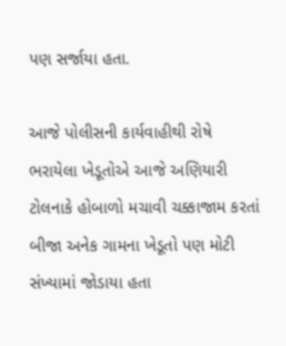પણ સર્જાયા હતા.

આજે પોલીસની કાર્યવાહીથી રોષે ભરાયેલા ખેડૂતોએ આજે અણિયારી ટોલનાકે હોબાળો મચાવી ચક્કાજામ કરતાં બીજા અનેક ગામના ખેડૂતો પણ મોટી સંખ્યામાં જોડાયા હતા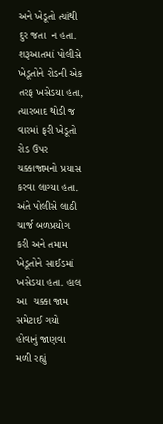અને ખેડૂતો ત્યાંથી દુર જતા  ન હતા. શરૂઆતમાં પોલીસે ખેડૂતોને રોડની એક તરફ ખસેડયા હતા, ત્યારબાદ થોડી જ વારમાં ફરી ખેડૂતો રોડ ઉપર ચક્કાજામનો પ્રયાસ કરવા લાગ્યા હતા. અંતે પોલીસે લાઠી ચાર્જ બળપ્રયોગ કરી અને તમામ ખેડૂતોને સાઈડમાં ખસેડયા હતા. હાલ આ  ચક્કા જામ સમેટાઈ ગયો હોવાનું જાણવા મળી રહ્યું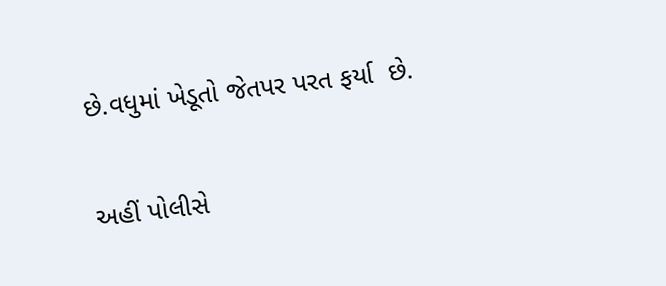છે.વધુમાં ખેડૂતો જેતપર પરત ફર્યા  છે.

અહીં પોલીસે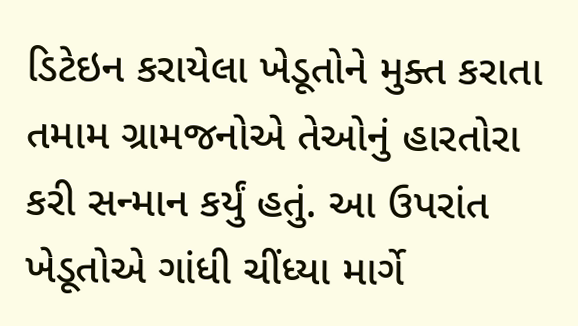ડિટેઇન કરાયેલા ખેડૂતોને મુક્ત કરાતા તમામ ગ્રામજનોએ તેઓનું હારતોરા કરી સન્માન કર્યું હતું. આ ઉપરાંત ખેડૂતોએ ગાંધી ચીંધ્યા માર્ગે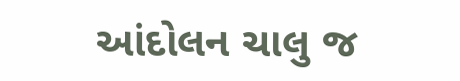આંદોલન ચાલુ જ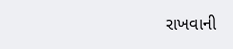રાખવાની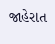જાહેરાત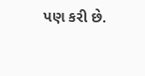પણ કરી છે.